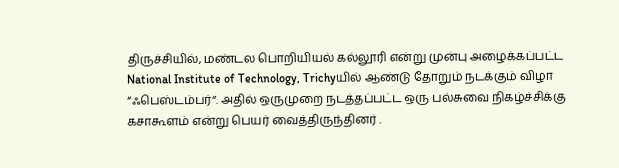திருச்சியில், மண்டல பொறியியல் கல்லூரி என்று முன்பு அழைக்கப்பட்ட National Institute of Technology, Trichyயில் ஆண்டு தோறும் நடக்கும் விழா “ஃபெஸ்டம்பர்“. அதில் ஒருமுறை நடத்தப்பட்ட ஒரு பல்சுவை நிகழ்ச்சிக்கு கசாகூளம் என்று பெயர் வைத்திருந்தினர் .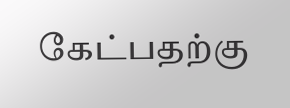கேட்பதற்கு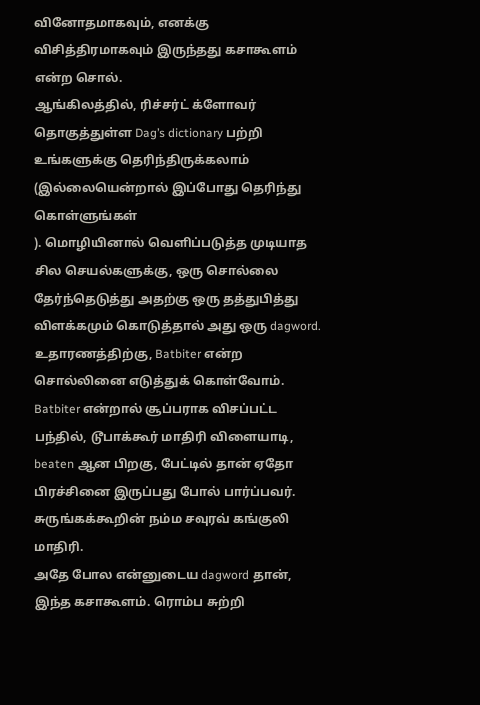வினோதமாகவும், எனக்கு விசித்திரமாகவும் இருந்தது கசாகூளம் என்ற சொல்.
ஆங்கிலத்தில், ரிச்சர்ட் க்ளோவர் தொகுத்துள்ள Dag’s dictionary பற்றி உங்களுக்கு தெரிந்திருக்கலாம் (இல்லையென்றால் இப்போது தெரிந்து கொள்ளுங்கள்
). மொழியினால் வெளிப்படுத்த முடியாத சில செயல்களுக்கு, ஒரு சொல்லை தேர்ந்தெடுத்து அதற்கு ஒரு தத்துபித்து விளக்கமும் கொடுத்தால் அது ஒரு dagword. உதாரணத்திற்கு, Batbiter என்ற சொல்லினை எடுத்துக் கொள்வோம். Batbiter என்றால் சூப்பராக விசப்பட்ட பந்தில், டூபாக்கூர் மாதிரி விளையாடி, beaten ஆன பிறகு, பேட்டில் தான் ஏதோ பிரச்சினை இருப்பது போல் பார்ப்பவர். சுருங்கக்கூறின் நம்ம சவுரவ் கங்குலி மாதிரி.
அதே போல என்னுடைய dagword தான், இந்த கசாகூளம். ரொம்ப சுற்றி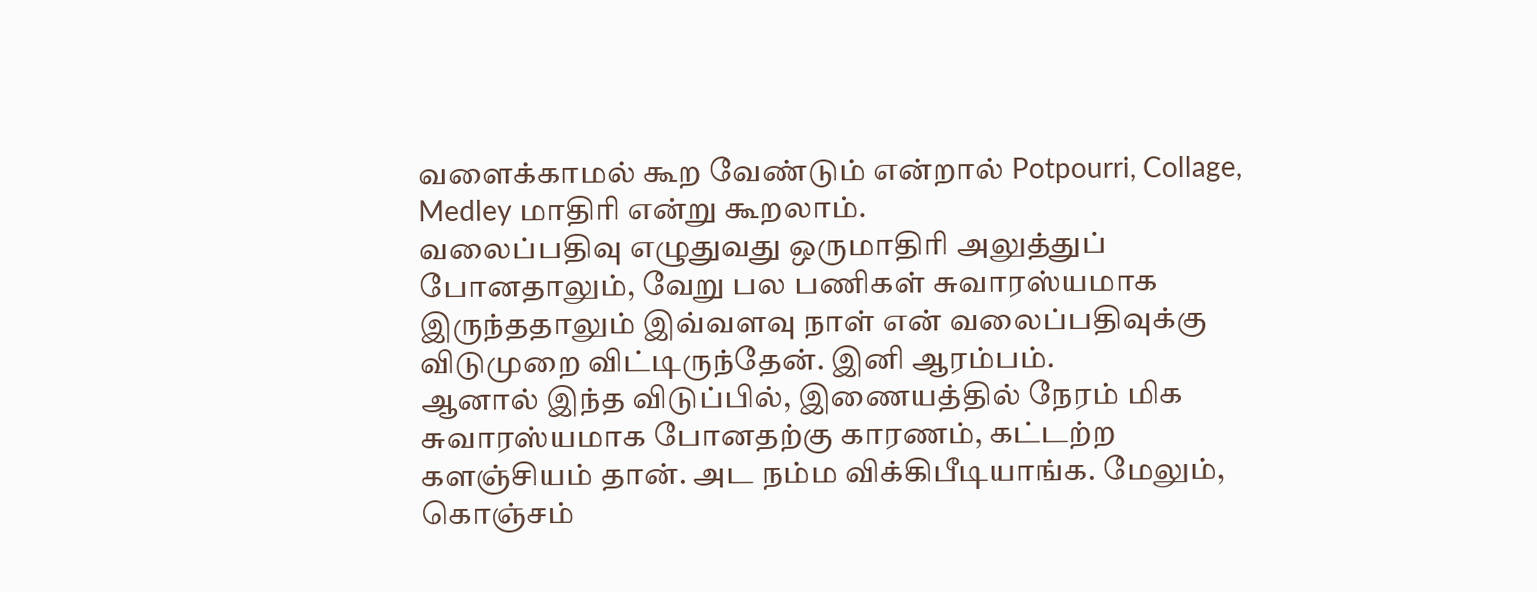வளைக்காமல் கூற வேண்டும் என்றால் Potpourri, Collage, Medley மாதிரி என்று கூறலாம்.
வலைப்பதிவு எழுதுவது ஒருமாதிரி அலுத்துப் போனதாலும், வேறு பல பணிகள் சுவாரஸ்யமாக இருந்ததாலும் இவ்வளவு நாள் என் வலைப்பதிவுக்கு விடுமுறை விட்டிருந்தேன். இனி ஆரம்பம்.
ஆனால் இந்த விடுப்பில், இணையத்தில் நேரம் மிக சுவாரஸ்யமாக போனதற்கு காரணம், கட்டற்ற களஞ்சியம் தான். அட நம்ம விக்கிபீடியாங்க. மேலும், கொஞ்சம்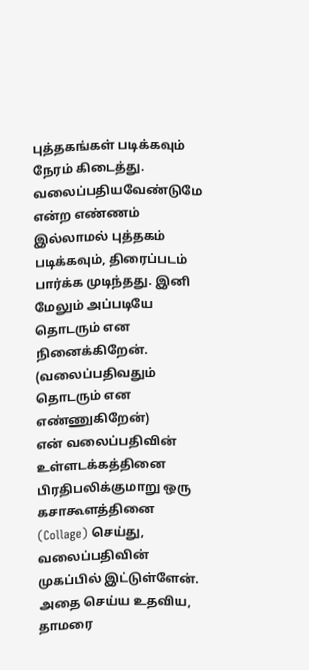புத்தகங்கள் படிக்கவும் நேரம் கிடைத்து. வலைப்பதியவேண்டுமே என்ற எண்ணம் இல்லாமல் புத்தகம் படிக்கவும், திரைப்படம் பார்க்க முடிந்தது. இனி மேலும் அப்படியே தொடரும் என நினைக்கிறேன். (வலைப்பதிவதும் தொடரும் என எண்ணுகிறேன்)
என் வலைப்பதிவின் உள்ளடக்கத்தினை பிரதிபலிக்குமாறு ஒரு கசாகூளத்தினை (Collage) செய்து, வலைப்பதிவின் முகப்பில் இட்டுள்ளேன். அதை செய்ய உதவிய, தாமரை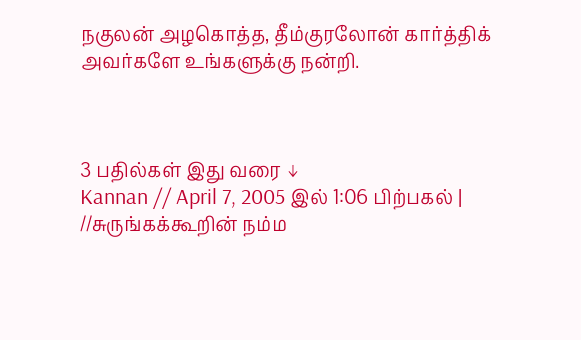நகுலன் அழகொத்த, தீம்குரலோன் கார்த்திக் அவர்களே உங்களுக்கு நன்றி.



3 பதில்கள் இது வரை ↓
Kannan // April 7, 2005 இல் 1:06 பிற்பகல் |
//சுருங்கக்கூறின் நம்ம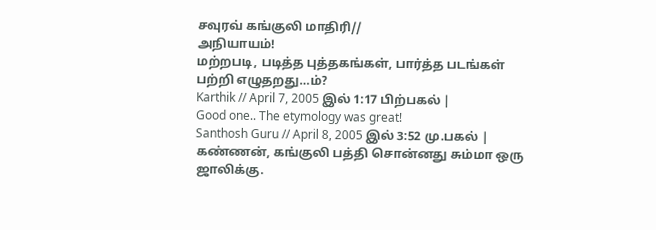சவுரவ் கங்குலி மாதிரி//
அநியாயம்!
மற்றபடி, படித்த புத்தகங்கள், பார்த்த படங்கள் பற்றி எழுதறது…ம்?
Karthik // April 7, 2005 இல் 1:17 பிற்பகல் |
Good one.. The etymology was great!
Santhosh Guru // April 8, 2005 இல் 3:52 மு.பகல் |
கண்ணன், கங்குலி பத்தி சொன்னது சும்மா ஒரு ஜாலிக்கு.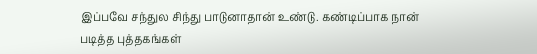இப்பவே சந்துல சிந்து பாடுனாதான் உண்டு. கண்டிப்பாக நான் படித்த புத்தகங்கள்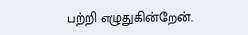பற்றி எழுதுகின்றேன்.